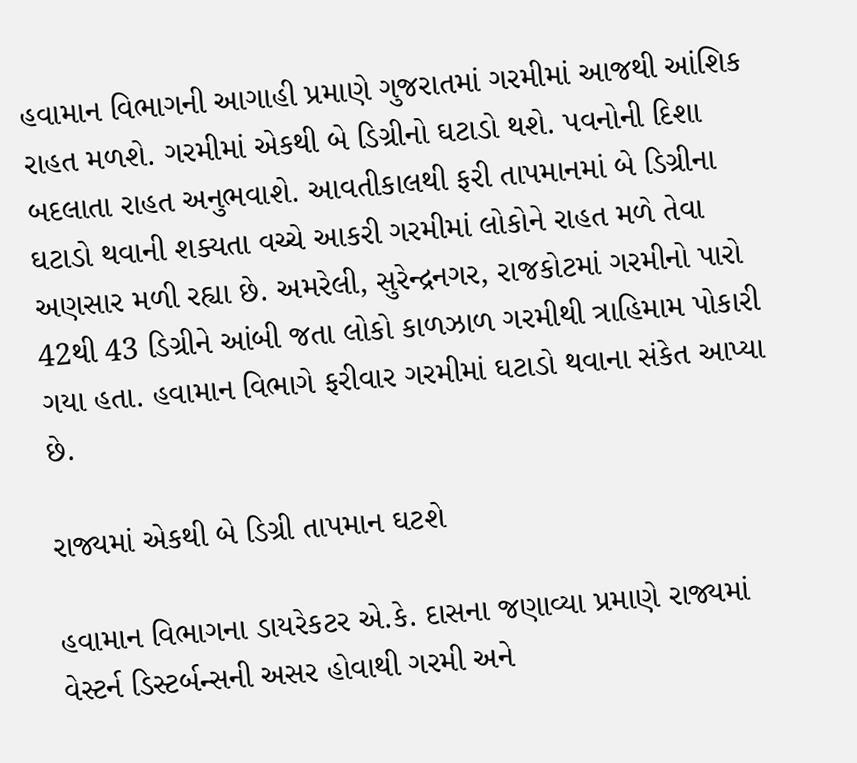હવામાન વિભાગની આગાહી પ્રમાણે ગુજરાતમાં ગરમીમાં આજથી આંશિક રાહત મળશે. ગરમીમાં એકથી બે ડિગ્રીનો ઘટાડો થશે. પવનોની દિશા બદલાતા રાહત અનુભવાશે. આવતીકાલથી ફરી તાપમાનમાં બે ડિગ્રીના ઘટાડો થવાની શક્યતા વચ્ચે આકરી ગરમીમાં લોકોને રાહત મળે તેવા અણસાર મળી રહ્યા છે. અમરેલી, સુરેન્દ્રનગર, રાજકોટમાં ગરમીનો પારો 42થી 43 ડિગ્રીને આંબી જતા લોકો કાળઝાળ ગરમીથી ત્રાહિમામ પોકારી ગયા હતા. હવામાન વિભાગે ફરીવાર ગરમીમાં ઘટાડો થવાના સંકેત આપ્યા છે.

રાજ્યમાં એકથી બે ડિગ્રી તાપમાન ઘટશે

હવામાન વિભાગના ડાયરેકટર એ.કે. દાસના જણાવ્યા પ્રમાણે રાજ્યમાં વેસ્ટર્ન ડિસ્ટર્બન્સની અસર હોવાથી ગરમી અને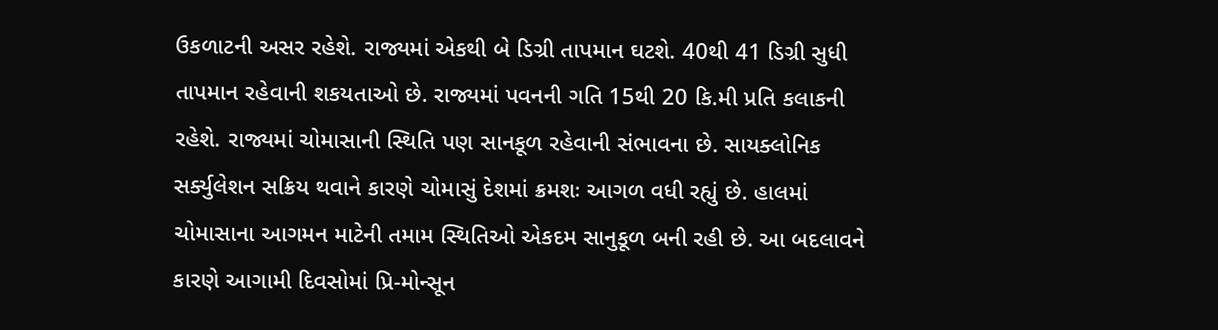ઉકળાટની અસર રહેશે. રાજ્યમાં એકથી બે ડિગ્રી તાપમાન ઘટશે. 40થી 41 ડિગ્રી સુધી તાપમાન રહેવાની શકયતાઓ છે. રાજ્યમાં પવનની ગતિ 15થી 20 કિ.મી પ્રતિ કલાકની રહેશે. રાજ્યમાં ચોમાસાની સ્થિતિ પણ સાનકૂળ રહેવાની સંભાવના છે. સાયક્લોનિક સર્ક્યુલેશન સક્રિય થવાને કારણે ચોમાસું દેશમાં ક્રમશઃ આગળ વધી રહ્યું છે. હાલમાં ચોમાસાના આગમન માટેની તમામ સ્થિતિઓ એકદમ સાનુકૂળ બની રહી છે. આ બદલાવને કારણે આગામી દિવસોમાં પ્રિ-મોન્સૂન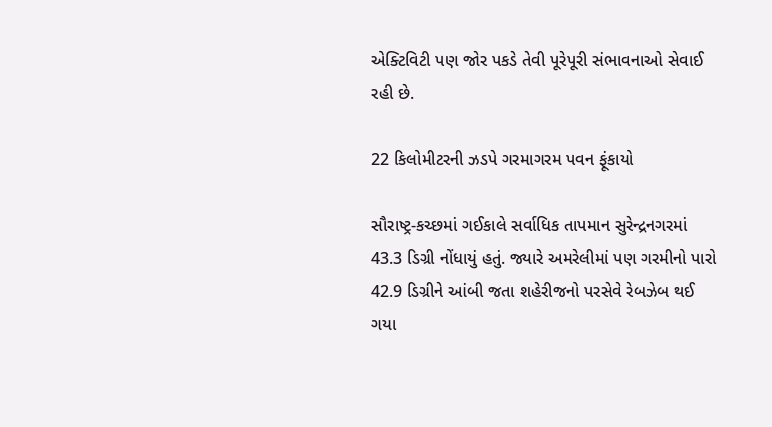એક્ટિવિટી પણ જોર પકડે તેવી પૂરેપૂરી સંભાવનાઓ સેવાઈ રહી છે.

22 કિલોમીટરની ઝડપે ગરમાગરમ પવન ફૂંકાયો

સૌરાષ્ટ્ર-કચ્છમાં ગઈકાલે સર્વાધિક તાપમાન સુરેન્દ્રનગરમાં 43.3 ડિગ્રી નોંધાયું હતું. જ્યારે અમરેલીમાં પણ ગરમીનો પારો 42.9 ડિગ્રીને આંબી જતા શહેરીજનો પરસેવે રેબઝેબ થઈ ગયા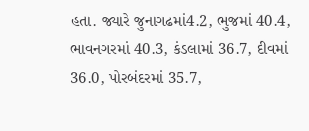હતા. જ્યારે જુનાગઢમાં4.2, ભુજમાં 40.4, ભાવનગરમાં 40.3, કંડલામાં 36.7, દીવમાં 36.0, પોરબંદરમાં 35.7,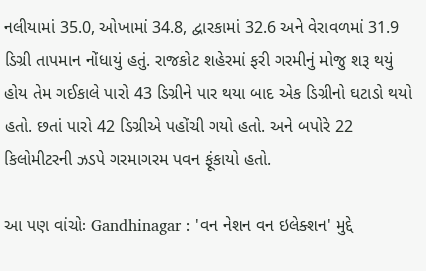નલીયામાં 35.0, ઓખામાં 34.8, દ્વારકામાં 32.6 અને વેરાવળમાં 31.9 ડિગ્રી તાપમાન નોંધાયું હતું. રાજકોટ શહેરમાં ફરી ગરમીનું મોજુ શરૂ થયું હોય તેમ ગઈકાલે પારો 43 ડિગ્રીને પાર થયા બાદ એક ડિગ્રીનો ઘટાડો થયો હતો. છતાં પારો 42 ડિગ્રીએ પહોંચી ગયો હતો. અને બપોરે 22 કિલોમીટરની ઝડપે ગરમાગરમ પવન ફૂંકાયો હતો.

આ પણ વાંચોઃ Gandhinagar : 'વન નેશન વન ઇલેક્શન' મુદ્દે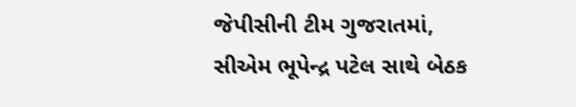જેપીસીની ટીમ ગુજરાતમાં, સીએમ ભૂપેન્દ્ર પટેલ સાથે બેઠક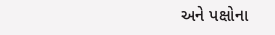અને પક્ષોના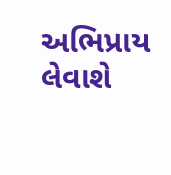અભિપ્રાય લેવાશે